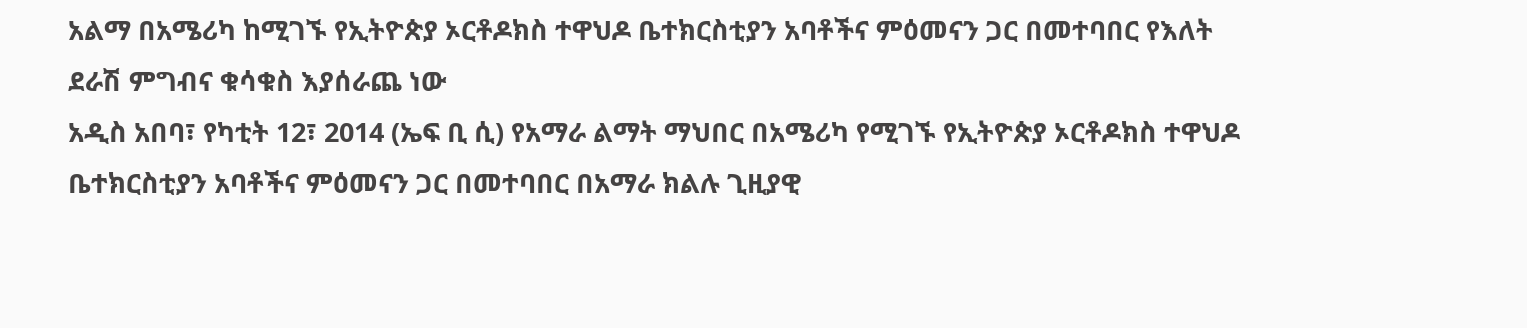አልማ በአሜሪካ ከሚገኙ የኢትዮጵያ ኦርቶዶክስ ተዋህዶ ቤተክርስቲያን አባቶችና ምዕመናን ጋር በመተባበር የእለት ደራሽ ምግብና ቁሳቁስ እያሰራጨ ነው
አዲስ አበባ፣ የካቲት 12፣ 2014 (ኤፍ ቢ ሲ) የአማራ ልማት ማህበር በአሜሪካ የሚገኙ የኢትዮጵያ ኦርቶዶክስ ተዋህዶ ቤተክርስቲያን አባቶችና ምዕመናን ጋር በመተባበር በአማራ ክልሉ ጊዚያዊ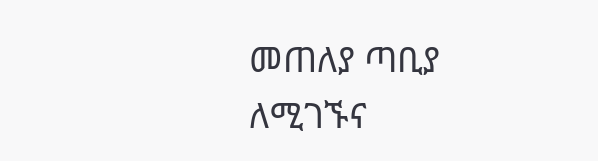መጠለያ ጣቢያ ለሚገኙና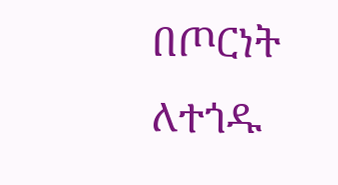በጦርነት ለተጎዱ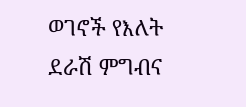ወገኖች የእለት ደራሽ ምግብና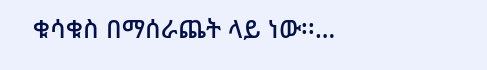ቁሳቁስ በማሰራጨት ላይ ነው፡፡…